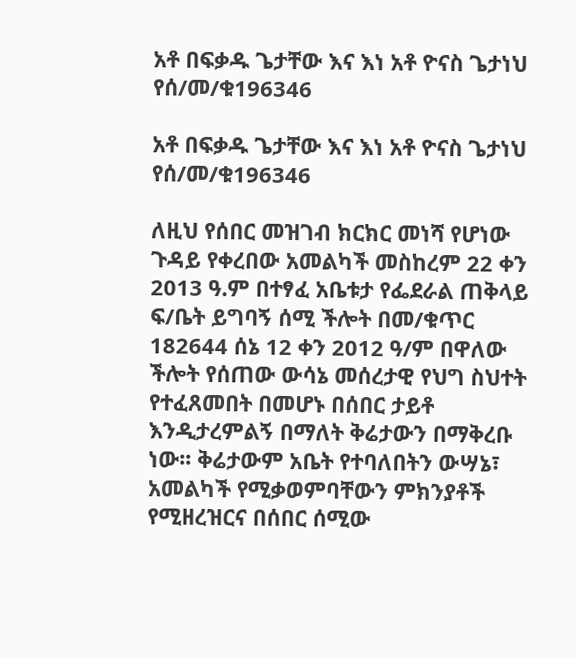አቶ በፍቃዱ ጌታቸው እና እነ አቶ ዮናስ ጌታነህ የሰ/መ/ቁ196346

አቶ በፍቃዱ ጌታቸው እና እነ አቶ ዮናስ ጌታነህ የሰ/መ/ቁ196346

ለዚህ የሰበር መዝገብ ክርክር መነሻ የሆነው ጉዳይ የቀረበው አመልካች መስከረም 22 ቀን 2013 ዓ.ም በተፃፈ አቤቱታ የፌደራል ጠቅላይ ፍ/ቤት ይግባኝ ሰሚ ችሎት በመ/ቁጥር 182644 ሰኔ 12 ቀን 2012 ዓ/ም በዋለው ችሎት የሰጠው ውሳኔ መሰረታዊ የህግ ስህተት የተፈጸመበት በመሆኑ በሰበር ታይቶ እንዲታረምልኝ በማለት ቅሬታውን በማቅረቡ ነው፡፡ ቅሬታውም አቤት የተባለበትን ውሣኔ፣ አመልካች የሚቃወምባቸውን ምክንያቶች የሚዘረዝርና በሰበር ሰሚው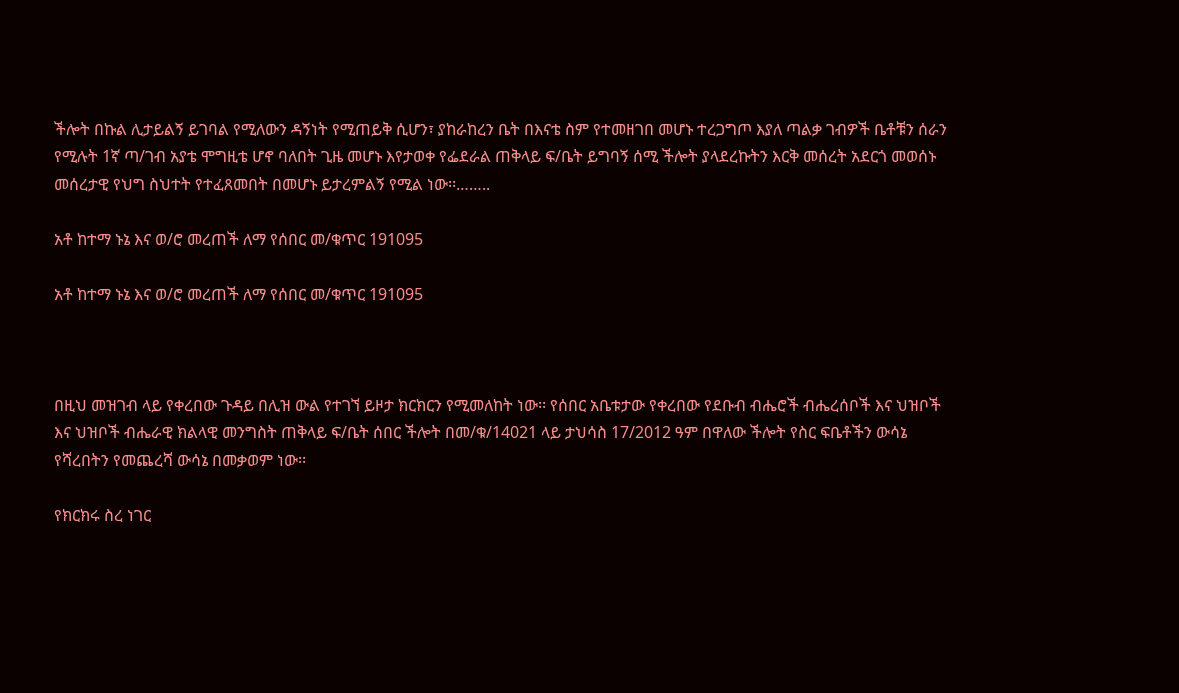ችሎት በኩል ሊታይልኝ ይገባል የሚለውን ዳኝነት የሚጠይቅ ሲሆን፣ ያከራከረን ቤት በእናቴ ስም የተመዘገበ መሆኑ ተረጋግጦ እያለ ጣልቃ ገብዎች ቤቶቹን ሰራን የሚሉት 1ኛ ጣ/ገብ አያቴ ሞግዚቴ ሆኖ ባለበት ጊዜ መሆኑ እየታወቀ የፌደራል ጠቅላይ ፍ/ቤት ይግባኝ ሰሚ ችሎት ያላደረኩትን እርቅ መሰረት አደርጎ መወሰኑ መሰረታዊ የህግ ስህተት የተፈጸመበት በመሆኑ ይታረምልኝ የሚል ነው፡፡……..

አቶ ከተማ ኑኔ እና ወ/ሮ መረጠች ለማ የሰበር መ/ቁጥር 191095

አቶ ከተማ ኑኔ እና ወ/ሮ መረጠች ለማ የሰበር መ/ቁጥር 191095



በዚህ መዝገብ ላይ የቀረበው ጉዳይ በሊዝ ውል የተገኘ ይዞታ ክርክርን የሚመለከት ነው፡፡ የሰበር አቤቱታው የቀረበው የደቡብ ብሔሮች ብሔረሰቦች እና ህዝቦች እና ህዝቦች ብሔራዊ ክልላዊ መንግስት ጠቅላይ ፍ/ቤት ሰበር ችሎት በመ/ቁ/14021 ላይ ታህሳስ 17/2012 ዓም በዋለው ችሎት የስር ፍቤቶችን ውሳኔ የሻረበትን የመጨረሻ ውሳኔ በመቃወም ነው፡፡

የክርክሩ ስረ ነገር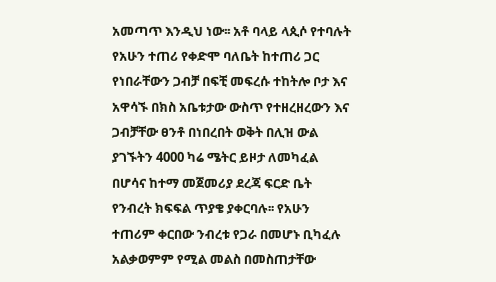አመጣጥ እንዲህ ነው፡፡ አቶ ባላይ ላጲሶ የተባሉት የአሁን ተጠሪ የቀድሞ ባለቤት ከተጠሪ ጋር የነበራቸውን ጋብቻ በፍቺ መፍረሱ ተከትሎ ቦታ እና አዋሳኙ በክስ አቤቱታው ውስጥ የተዘረዘረውን እና ጋብቻቸው ፀንቶ በነበረበት ወቅት በሊዝ ውል ያገኙትን 4000 ካሬ ሜትር ይዞታ ለመካፈል በሆሳና ከተማ መጀመሪያ ደረጃ ፍርድ ቤት የንብረት ክፍፍል ጥያቄ ያቀርባሉ፡፡ የአሁን ተጠሪም ቀርበው ንብረቱ የጋራ በመሆኑ ቢካፈሉ አልቃወምም የሚል መልስ በመስጠታቸው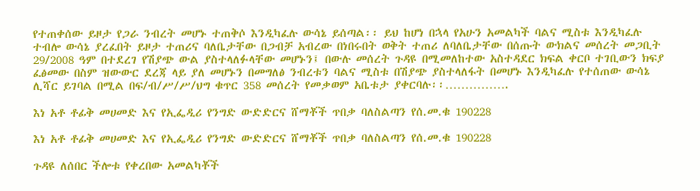የተጠቀሰው ይዞታ የጋራ ንብረት መሆኑ ተጠቅሶ እንዲካፈሉ ውሳኔ ይሰጣል፡፡ ይህ ከሆነ በኋላ የአሁን አመልካች ባልና ሚስቱ እንዲካፈሉ ተብሎ ውሳኔ ያረፈበት ይዞታ ተጠሪና ባለቤታቸው በጋብቻ አብረው በነበሩበት ወቅት ተጠሪ ለባለቤታቸው በሰጡት ውክልና መሰረት መጋቢት 29/2008 ዓም በተደረገ የሽያጭ ውል ያስተላለፉላቸው መሆኑን፤ በውሉ መሰረት ጉዳዩ በሚመለከተው አስተዳደር ክፍል ቀርቦ ተገቢውን ክፍያ ፈፅመው በስም ዝውውር ደረጃ ላይ ያለ መሆኑን በመግለፅ ንብረቱን ባልና ሚስቱ በሽያጭ ያስተላለፋት በመሆኑ እንዲካፈሉ የተሰጠው ውሳኔ ሊሻር ይገባል በሚል በፍ/ብ/ሥ/ሥ/ህግ ቁጥር 358 መሰረት የመቃወም አቤቱታ ያቀርባሉ፡፡…………….

እነ አቶ ቶፊቅ መሀመድ እና የኢፌዲሪ የንግድ ውድድርና ሸማቾች ጥበቃ ባለስልጣን የሰ.መ.ቁ 190228

እነ አቶ ቶፊቅ መሀመድ እና የኢፌዲሪ የንግድ ውድድርና ሸማቾች ጥበቃ ባለስልጣን የሰ.መ.ቁ 190228

ጉዳዩ ለሰበር ችሎቱ የቀረበው አመልካቾች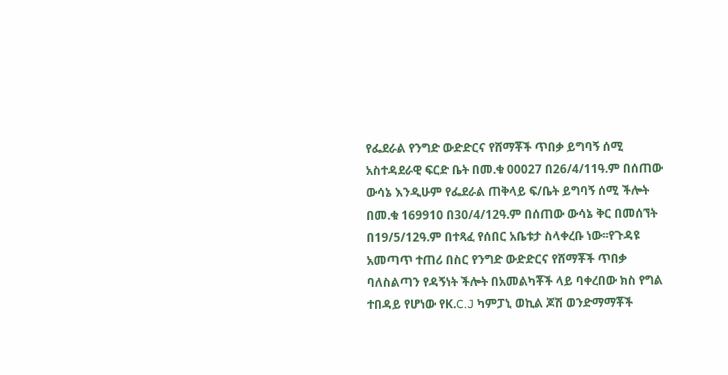የፌደራል የንግድ ውድድርና የሸማቾች ጥበቃ ይግባኝ ሰሚ አስተዳደራዊ ፍርድ ቤት በመ.ቁ 00027 በ26/4/11ዓ.ም በሰጠው ውሳኔ እንዲሁም የፌደራል ጠቅላይ ፍ/ቤት ይግባኝ ሰሚ ችሎት በመ.ቁ 169910 በ30/4/12ዓ.ም በሰጠው ውሳኔ ቅር በመሰኘት በ19/5/12ዓ.ም በተጻፈ የሰበር አቤቱታ ስላቀረቡ ነው፡፡የጉዳዩ አመጣጥ ተጠሪ በስር የንግድ ውድድርና የሸማቾች ጥበቃ ባለስልጣን የዳኝነት ችሎት በአመልካቾች ላይ ባቀረበው ክስ የግል ተበዳይ የሆነው የK.C.J ካምፓኒ ወኪል ጆሽ ወንድማማቾች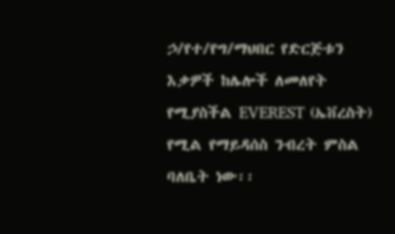ኃ/የተ/የግ/ማህበር የድርጅቱን እቃዎች ከሌሎች ለመለየት የሚያስችል EVEREST (ኤቨረስት) የሚል የማይዳሰስ ንብረት ምስል ባለቤት ነው፡፡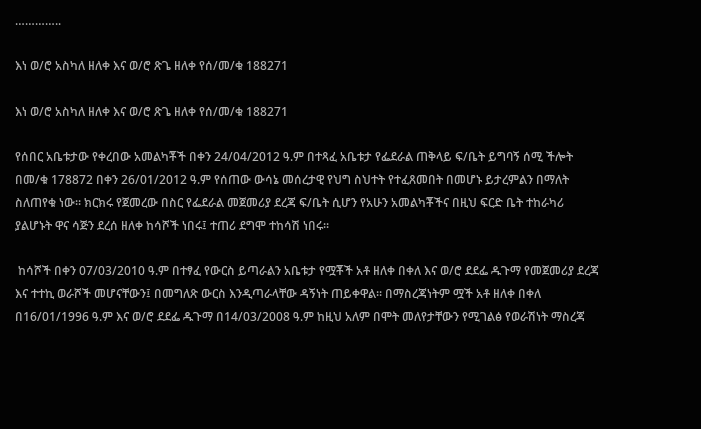…………..

እነ ወ/ሮ አስካለ ዘለቀ እና ወ/ሮ ጽጌ ዘለቀ የሰ/መ/ቁ 188271

እነ ወ/ሮ አስካለ ዘለቀ እና ወ/ሮ ጽጌ ዘለቀ የሰ/መ/ቁ 188271

የሰበር አቤቱታው የቀረበው አመልካቾች በቀን 24/04/2012 ዓ.ም በተጻፈ አቤቱታ የፌደራል ጠቅላይ ፍ/ቤት ይግባኝ ሰሚ ችሎት በመ/ቁ 178872 በቀን 26/01/2012 ዓ.ም የሰጠው ውሳኔ መሰረታዊ የህግ ስህተት የተፈጸመበት በመሆኑ ይታረምልን በማለት ስለጠየቁ ነው። ክርክሩ የጀመረው በስር የፌደራል መጀመሪያ ደረጃ ፍ/ቤት ሲሆን የአሁን አመልካቾችና በዚህ ፍርድ ቤት ተከራካሪ ያልሆኑት ዋና ሳጅን ደረሰ ዘለቀ ከሳሾች ነበሩ፤ ተጠሪ ደግሞ ተከሳሽ ነበሩ፡፡

 ከሳሾች በቀን 07/03/2010 ዓ.ም በተፃፈ የውርስ ይጣራልን አቤቱታ የሟቾች አቶ ዘለቀ በቀለ እና ወ/ሮ ደደፌ ዱጉማ የመጀመሪያ ደረጃ እና ተተኪ ወራሾች መሆናቸውን፤ በመግለጽ ውርስ እንዲጣራላቸው ዳኝነት ጠይቀዋል፡፡ በማስረጃነትም ሟች አቶ ዘለቀ በቀለ በ16/01/1996 ዓ.ም እና ወ/ሮ ደደፌ ዱጉማ በ14/03/2008 ዓ.ም ከዚህ አለም በሞት መለየታቸውን የሚገልፅ የወራሽነት ማስረጃ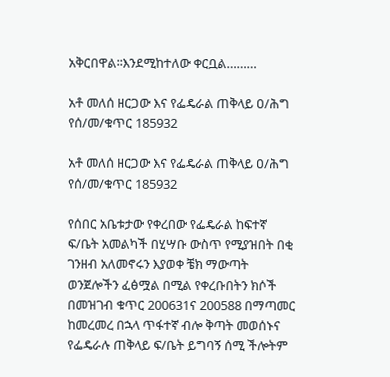አቅርበዋል፡፡እንደሚከተለው ቀርቧል………

አቶ መለሰ ዘርጋው እና የፌዴራል ጠቅላይ ዐ/ሕግ የሰ/መ/ቁጥር 185932

አቶ መለሰ ዘርጋው እና የፌዴራል ጠቅላይ ዐ/ሕግ የሰ/መ/ቁጥር 185932

የሰበር አቤቱታው የቀረበው የፌዴራል ከፍተኛ ፍ/ቤት አመልካች በሂሣቡ ውስጥ የሚያዝበት በቂ ገንዘብ አለመኖሩን እያወቀ ቼክ ማውጣት ወንጀሎችን ፈፅሟል በሚል የቀረቡበትን ክሶች በመዝገብ ቁጥር 200631ና 200588 በማጣመር ከመረመረ በኋላ ጥፋተኛ ብሎ ቅጣት መወሰኑና የፌዴራሉ ጠቅላይ ፍ/ቤት ይግባኝ ሰሚ ችሎትም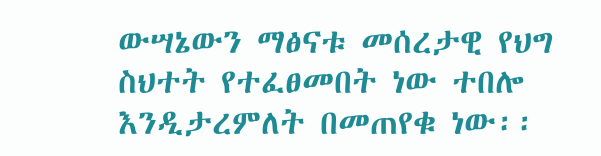ውሣኔውን ማፅናቱ መሰረታዊ የህግ ስህተት የተፈፀመበት ነው ተበሎ እንዲታረምለት በመጠየቁ ነው፡፡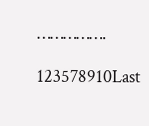…………….

123578910Last